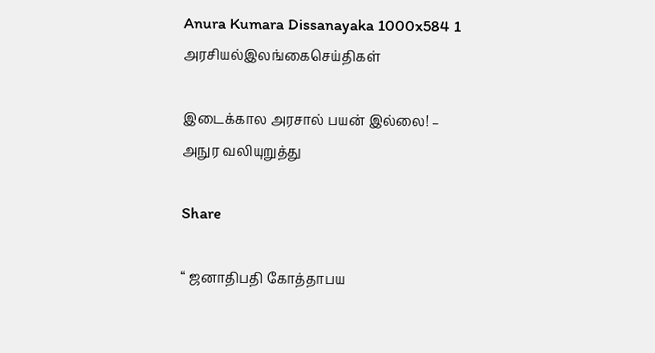Anura Kumara Dissanayaka 1000x584 1
அரசியல்இலங்கைசெய்திகள்

இடைக்கால அரசால் பயன் இல்லை! – அநுர வலியுறுத்து

Share

“ ஜனாதிபதி கோத்தாபய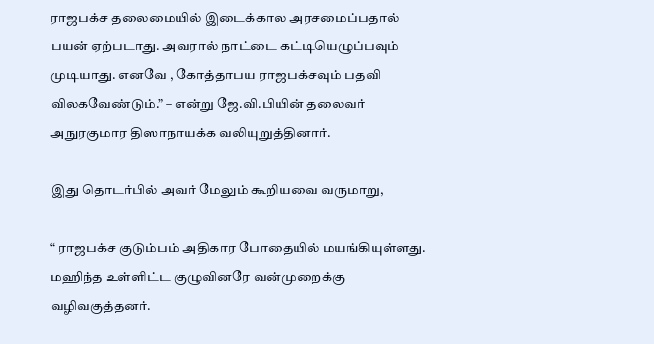ராஜபக்ச தலைமையில் இடைக்கால அரசமைப்பதால் பயன் ஏற்படாது. அவரால் நாட்டை கட்டியெழுப்பவும் முடியாது. எனவே , கோத்தாபய ராஜபக்சவும் பதவி விலகவேண்டும்.” – என்று ஜே.வி.பியின் தலைவர் அநுரகுமார திஸாநாயக்க வலியுறுத்தினார்.

இது தொடர்பில் அவர் மேலும் கூறியவை வருமாறு,

“ ராஜபக்ச குடும்பம் அதிகார போதையில் மயங்கியுள்ளது. மஹிந்த உள்ளிட்ட குழுவினரே வன்முறைக்கு வழிவகுத்தனர்.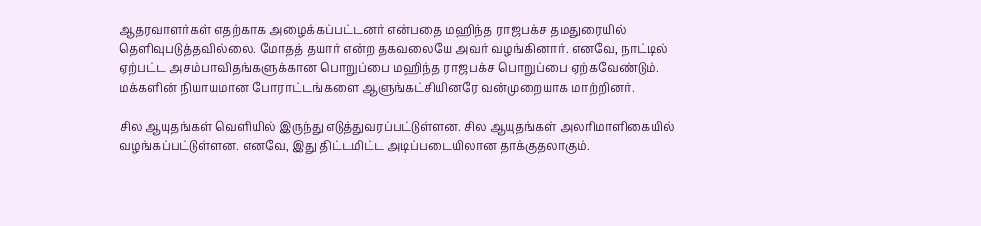ஆதரவாளர்கள் எதற்காக அழைக்கப்பட்டனர் என்பதை மஹிந்த ராஜபக்ச தமதுரையில் தெளிவுபடுத்தவில்லை. மோதத் தயார் என்ற தகவலையே அவர் வழங்கினார். எனவே, நாட்டில் ஏற்பட்ட அசம்பாவிதங்களுக்கான பொறுப்பை மஹிந்த ராஜபக்ச பொறுப்பை ஏற்கவேண்டும். மக்களின் நியாயமான போராட்டங்களை ஆளுங்கட்சியினரே வன்முறையாக மாற்றினர்.

சில ஆயுதங்கள் வெளியில் இருந்து எடுத்துவரப்பட்டுள்ளன. சில ஆயுதங்கள் அலரிமாளிகையில் வழங்கப்பட்டுள்ளன. எனவே, இது திட்டமிட்ட அடிப்படையிலான தாக்குதலாகும்.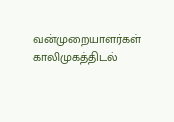வன்முறையாளர்கள் காலிமுகத்திடல்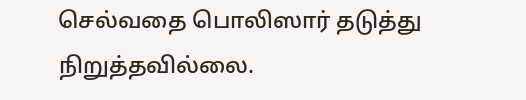செல்வதை பொலிஸார் தடுத்து நிறுத்தவில்லை.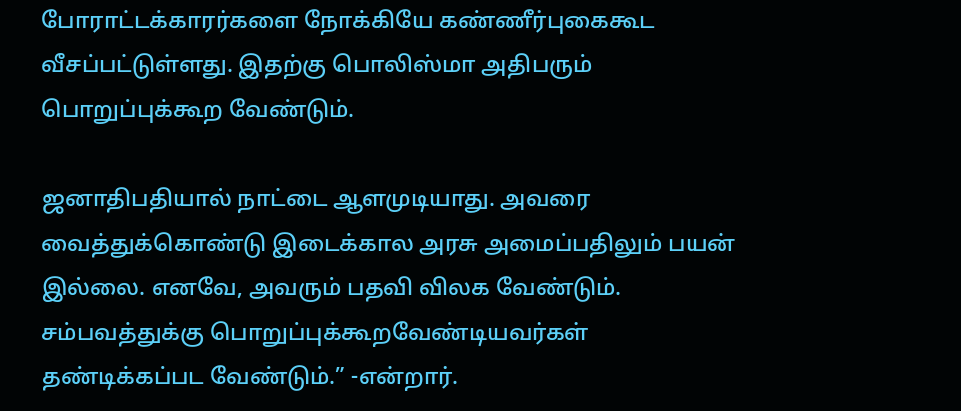போராட்டக்காரர்களை நோக்கியே கண்ணீர்புகைகூட வீசப்பட்டுள்ளது. இதற்கு பொலிஸ்மா அதிபரும் பொறுப்புக்கூற வேண்டும்.

ஜனாதிபதியால் நாட்டை ஆளமுடியாது. அவரை வைத்துக்கொண்டு இடைக்கால அரசு அமைப்பதிலும் பயன் இல்லை. எனவே, அவரும் பதவி விலக வேண்டும். சம்பவத்துக்கு பொறுப்புக்கூறவேண்டியவர்கள் தண்டிக்கப்பட வேண்டும்.” -என்றார்.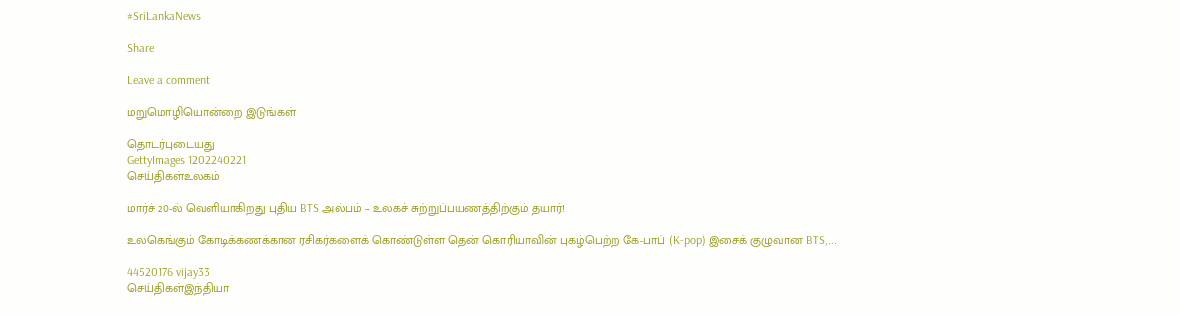#SriLankaNews

Share

Leave a comment

மறுமொழியொன்றை இடுங்கள்

தொடர்புடையது
GettyImages 1202240221
செய்திகள்உலகம்

மார்ச் 20-ல் வெளியாகிறது புதிய BTS அல்பம் – உலகச் சுற்றுப்பயணத்திற்கும் தயார்!

உலகெங்கும் கோடிக்கணக்கான ரசிகர்களைக் கொண்டுள்ள தென் கொரியாவின் புகழ்பெற்ற கே-பாப் (K-pop) இசைக் குழுவான BTS,...

44520176 vijay33
செய்திகள்இந்தியா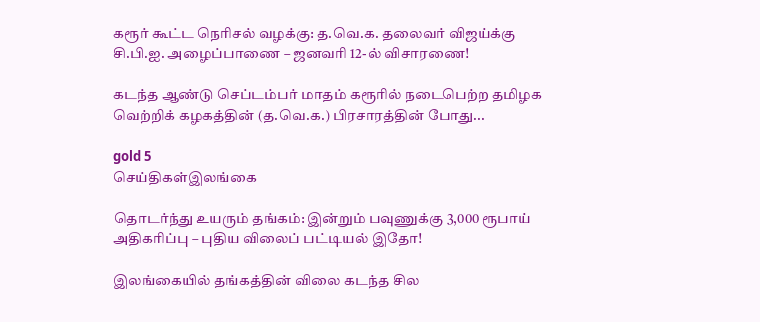கரூர் கூட்ட நெரிசல் வழக்கு: த.வெ.க. தலைவர் விஜய்க்கு சி.பி.ஐ. அழைப்பாணை – ஜனவரி 12-ல் விசாரணை!

கடந்த ஆண்டு செப்டம்பர் மாதம் கரூரில் நடைபெற்ற தமிழக வெற்றிக் கழகத்தின் (த.வெ.க.) பிரசாரத்தின் போது...

gold 5
செய்திகள்இலங்கை

தொடர்ந்து உயரும் தங்கம்: இன்றும் பவுணுக்கு 3,000 ரூபாய் அதிகரிப்பு – புதிய விலைப் பட்டியல் இதோ!

இலங்கையில் தங்கத்தின் விலை கடந்த சில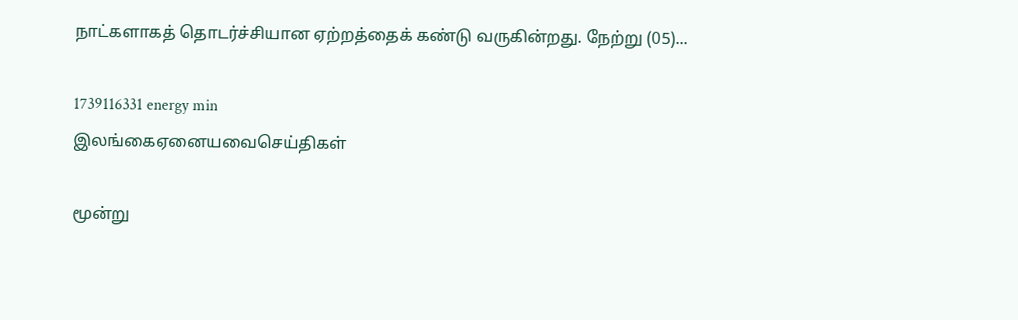நாட்களாகத் தொடர்ச்சியான ஏற்றத்தைக் கண்டு வருகின்றது. நேற்று (05)...

1739116331 energy min
இலங்கைஏனையவைசெய்திகள்

மூன்று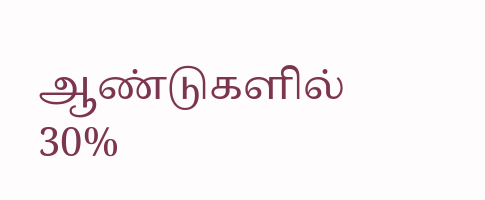ஆண்டுகளில் 30%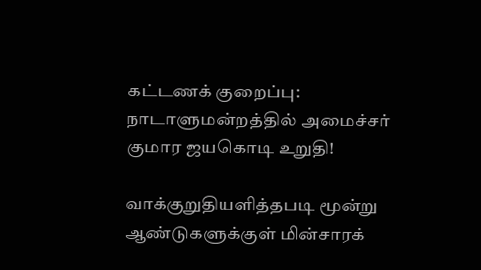கட்டணக் குறைப்பு: நாடாளுமன்றத்தில் அமைச்சர் குமார ஜயகொடி உறுதி!

வாக்குறுதியளித்தபடி மூன்று ஆண்டுகளுக்குள் மின்சாரக்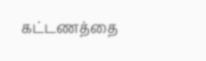கட்டணத்தை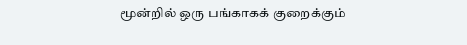மூன்றில் ஒரு பங்காகக் குறைக்கும்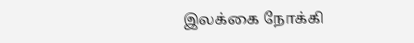இலக்கை நோக்கி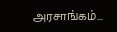அரசாங்கம்...